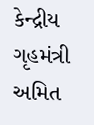કેન્દ્રીય ગૃહમંત્રી અમિત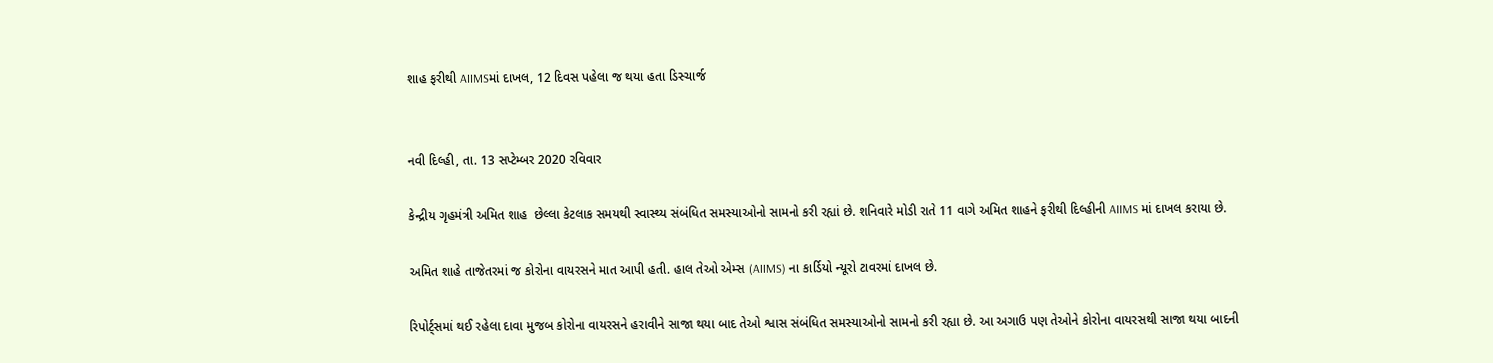શાહ ફરીથી AIIMSમાં દાખલ, 12 દિવસ પહેલા જ થયા હતા ડિસ્ચાર્જ


નવી દિલ્હી, તા. 13 સપ્ટેમ્બર 2020 રવિવાર

કેન્દ્રીય ગૃહમંત્રી અમિત શાહ  છેલ્લા કેટલાક સમયથી સ્વાસ્થ્ય સંબંધિત સમસ્યાઓનો સામનો કરી રહ્યાં છે. શનિવારે મોડી રાતે 11 વાગે અમિત શાહને ફરીથી દિલ્હીની AIIMS માં દાખલ કરાયા છે.

અમિત શાહે તાજેતરમાં જ કોરોના વાયરસને માત આપી હતી. હાલ તેઓ એમ્સ (AIIMS) ના કાર્ડિયો ન્યૂરો ટાવરમાં દાખલ છે.

રિપોર્ટ્સમાં થઈ રહેલા દાવા મુજબ કોરોના વાયરસને હરાવીને સાજા થયા બાદ તેઓ શ્વાસ સંબંધિત સમસ્યાઓનો સામનો કરી રહ્યા છે. આ અગાઉ પણ તેઓને કોરોના વાયરસથી સાજા થયા બાદની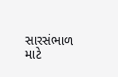સારસંભાળ માટે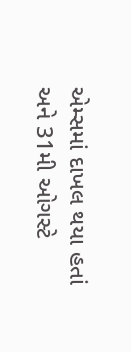એમ્સમાં દાખલ થયા હતાં અને 31મી ઓગસ્ટે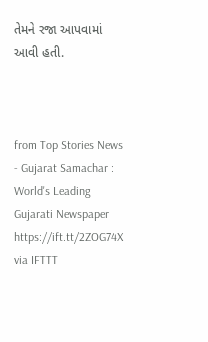તેમને રજા આપવામાં આવી હતી.



from Top Stories News - Gujarat Samachar : World's Leading Gujarati Newspaper https://ift.tt/2ZOG74X
via IFTTT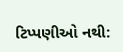ટિપ્પણીઓ નથી: